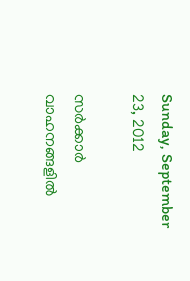Sunday, September 23, 2012

സര്‍ക്കാര്‍ വാഹനങ്ങളില്‍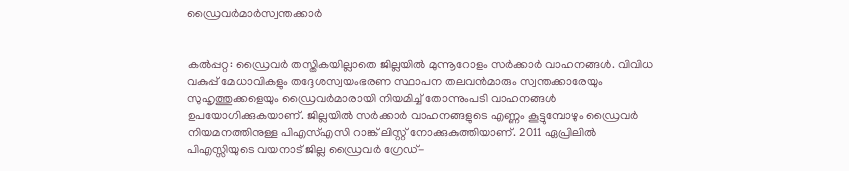ഡ്രൈവര്‍മാര്‍സ്വന്തക്കാര്‍


കല്‍പ്പറ്റ: ഡ്രൈവര്‍ തസ്തികയില്ലാതെ ജില്ലയില്‍ മുന്നൂറോളം സര്‍ക്കാര്‍ വാഹനങ്ങള്‍. വിവിധ വകുപ്പ് മേധാവികളും തദ്ദേശസ്വയംഭരണ സ്ഥാപന തലവന്‍മാരും സ്വന്തക്കാരേയും സുഹൃത്തുക്കളെയും ഡ്രൈവര്‍മാരായി നിയമിച്ച് തോന്നുംപടി വാഹനങ്ങള്‍ ഉപയോഗിക്കുകയാണ്. ജില്ലയില്‍ സര്‍ക്കാര്‍ വാഹനങ്ങളുടെ എണ്ണം കൂട്ടുമ്പോഴും ഡ്രൈവര്‍ നിയമനത്തിനുള്ള പിഎസ്എസി റാങ്ക് ലിസ്റ്റ് നോക്കുകുത്തിയാണ്. 2011 ഏപ്രിലില്‍ പിഎസ്സിയുടെ വയനാട് ജില്ല ഡ്രൈവര്‍ ഗ്രേഡ്-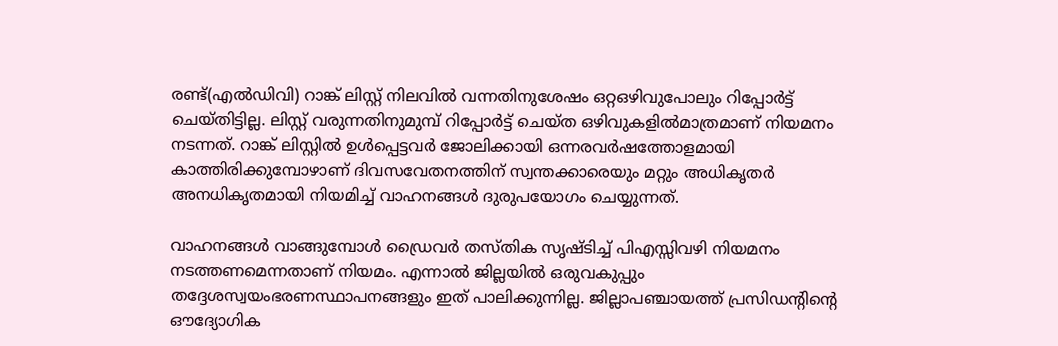രണ്ട്(എല്‍ഡിവി) റാങ്ക് ലിസ്റ്റ് നിലവില്‍ വന്നതിനുശേഷം ഒറ്റഒഴിവുപോലും റിപ്പോര്‍ട്ട് ചെയ്തിട്ടില്ല. ലിസ്റ്റ് വരുന്നതിനുമുമ്പ് റിപ്പോര്‍ട്ട് ചെയ്ത ഒഴിവുകളില്‍മാത്രമാണ് നിയമനം നടന്നത്. റാങ്ക് ലിസ്റ്റില്‍ ഉള്‍പ്പെട്ടവര്‍ ജോലിക്കായി ഒന്നരവര്‍ഷത്തോളമായി കാത്തിരിക്കുമ്പോഴാണ് ദിവസവേതനത്തിന് സ്വന്തക്കാരെയും മറ്റും അധികൃതര്‍ അനധികൃതമായി നിയമിച്ച് വാഹനങ്ങള്‍ ദുരുപയോഗം ചെയ്യുന്നത്.

വാഹനങ്ങള്‍ വാങ്ങുമ്പോള്‍ ഡ്രൈവര്‍ തസ്തിക സൃഷ്ടിച്ച് പിഎസ്സിവഴി നിയമനം നടത്തണമെന്നതാണ് നിയമം. എന്നാല്‍ ജില്ലയില്‍ ഒരുവകുപ്പും തദ്ദേശസ്വയംഭരണസ്ഥാപനങ്ങളും ഇത് പാലിക്കുന്നില്ല. ജില്ലാപഞ്ചായത്ത് പ്രസിഡന്റിന്റെ ഔദ്യോഗിക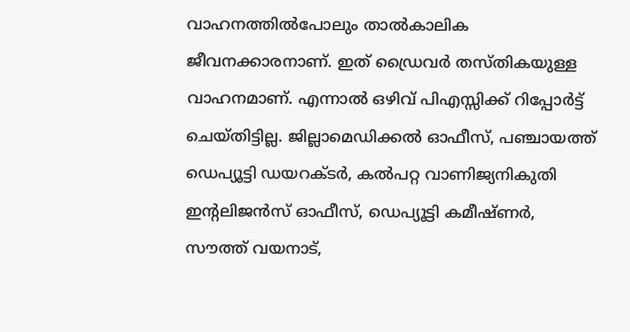വാഹനത്തില്‍പോലും താല്‍കാലിക ജീവനക്കാരനാണ്. ഇത് ഡ്രൈവര്‍ തസ്തികയുള്ള വാഹനമാണ്. എന്നാല്‍ ഒഴിവ് പിഎസ്സിക്ക് റിപ്പോര്‍ട്ട് ചെയ്തിട്ടില്ല. ജില്ലാമെഡിക്കല്‍ ഓഫീസ്, പഞ്ചായത്ത് ഡെപ്യൂട്ടി ഡയറക്ടര്‍, കല്‍പറ്റ വാണിജ്യനികുതി ഇന്റലിജന്‍സ് ഓഫീസ്, ഡെപ്യൂട്ടി കമീഷ്ണര്‍, സൗത്ത് വയനാട്,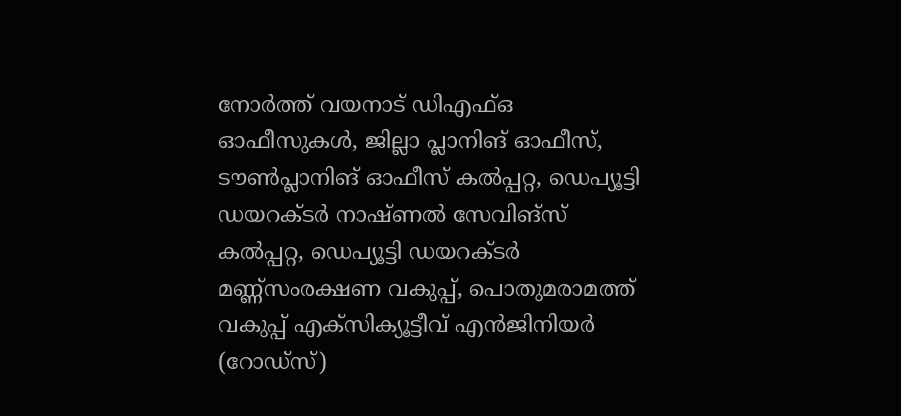നോര്‍ത്ത് വയനാട് ഡിഎഫ്ഒ ഓഫീസുകള്‍, ജില്ലാ പ്ലാനിങ് ഓഫീസ്, ടൗണ്‍പ്ലാനിങ് ഓഫീസ് കല്‍പ്പറ്റ, ഡെപ്യൂട്ടി ഡയറക്ടര്‍ നാഷ്ണല്‍ സേവിങ്സ് കല്‍പ്പറ്റ, ഡെപ്യൂട്ടി ഡയറക്ടര്‍ മണ്ണ്സംരക്ഷണ വകുപ്പ്, പൊതുമരാമത്ത് വകുപ്പ് എക്സിക്യൂട്ടീവ് എന്‍ജിനിയര്‍ (റോഡ്സ്)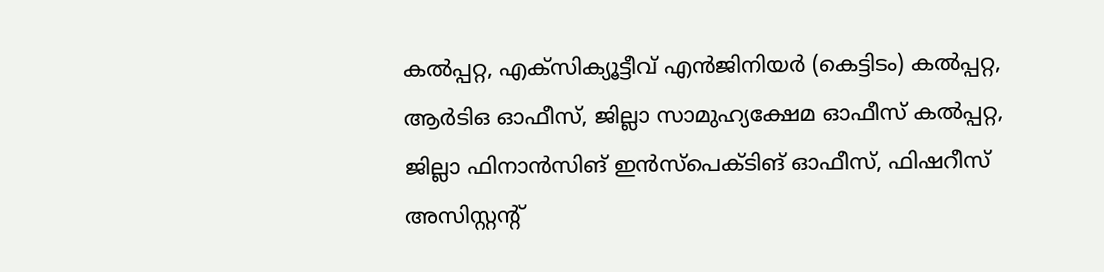കല്‍പ്പറ്റ, എക്സിക്യൂട്ടീവ് എന്‍ജിനിയര്‍ (കെട്ടിടം) കല്‍പ്പറ്റ, ആര്‍ടിഒ ഓഫീസ്, ജില്ലാ സാമുഹ്യക്ഷേമ ഓഫീസ് കല്‍പ്പറ്റ, ജില്ലാ ഫിനാന്‍സിങ് ഇന്‍സ്പെക്ടിങ് ഓഫീസ്, ഫിഷറീസ് അസിസ്റ്റന്റ്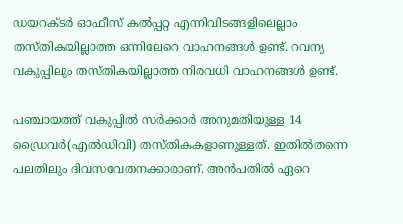ഡയറക്ടര്‍ ഓഫീസ് കല്‍പ്പറ്റ എന്നിവിടങ്ങളിലെല്ലാം തസ്തികയില്ലാത്ത ഒന്നിലേറെ വാഹനങ്ങള്‍ ഉണ്ട്. റവന്യ വകുപ്പിലും തസ്തികയില്ലാത്ത നിരവധി വാഹനങ്ങള്‍ ഉണ്ട്.

പഞ്ചായത്ത് വകുപ്പില്‍ സര്‍ക്കാര്‍ അനുമതിയുള്ള 14 ഡ്രൈവര്‍(എല്‍ഡിവി) തസ്തികകളാണുള്ളത്. ഇതില്‍തന്നെ പലതിലും ദിവസവേതനക്കാരാണ്. അന്‍പതില്‍ ഏറെ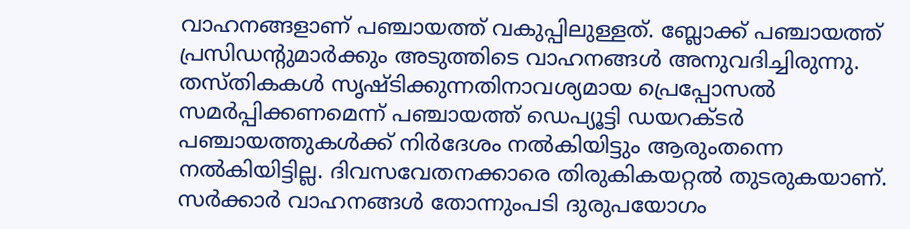വാഹനങ്ങളാണ് പഞ്ചായത്ത് വകുപ്പിലുള്ളത്. ബ്ലോക്ക് പഞ്ചായത്ത് പ്രസിഡന്റുമാര്‍ക്കും അടുത്തിടെ വാഹനങ്ങള്‍ അനുവദിച്ചിരുന്നു. തസ്തികകള്‍ സൃഷ്ടിക്കുന്നതിനാവശ്യമായ പ്രെപ്പോസല്‍ സമര്‍പ്പിക്കണമെന്ന് പഞ്ചായത്ത് ഡെപ്യൂട്ടി ഡയറക്ടര്‍ പഞ്ചായത്തുകള്‍ക്ക് നിര്‍ദേശം നല്‍കിയിട്ടും ആരുംതന്നെ നല്‍കിയിട്ടില്ല. ദിവസവേതനക്കാരെ തിരുകികയറ്റല്‍ തുടരുകയാണ്. സര്‍ക്കാര്‍ വാഹനങ്ങള്‍ തോന്നുംപടി ദുരുപയോഗം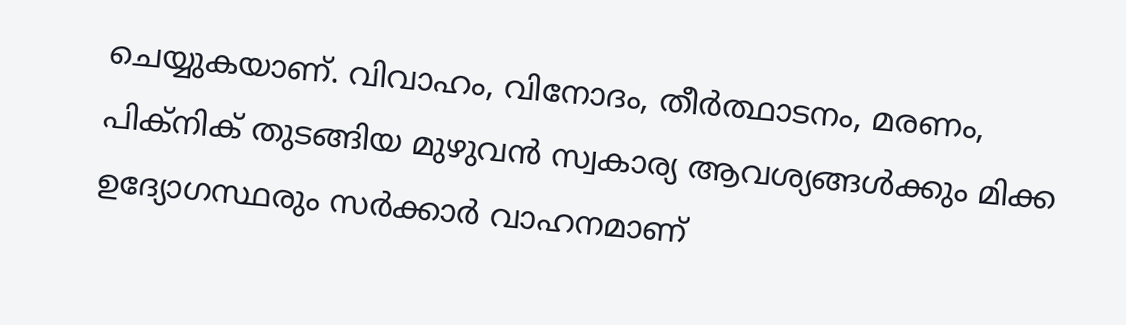ചെയ്യുകയാണ്. വിവാഹം, വിനോദം, തീര്‍ത്ഥാടനം, മരണം, പിക്നിക് തുടങ്ങിയ മുഴുവന്‍ സ്വകാര്യ ആവശ്യങ്ങള്‍ക്കും മിക്ക ഉദ്യോഗസ്ഥരും സര്‍ക്കാര്‍ വാഹനമാണ്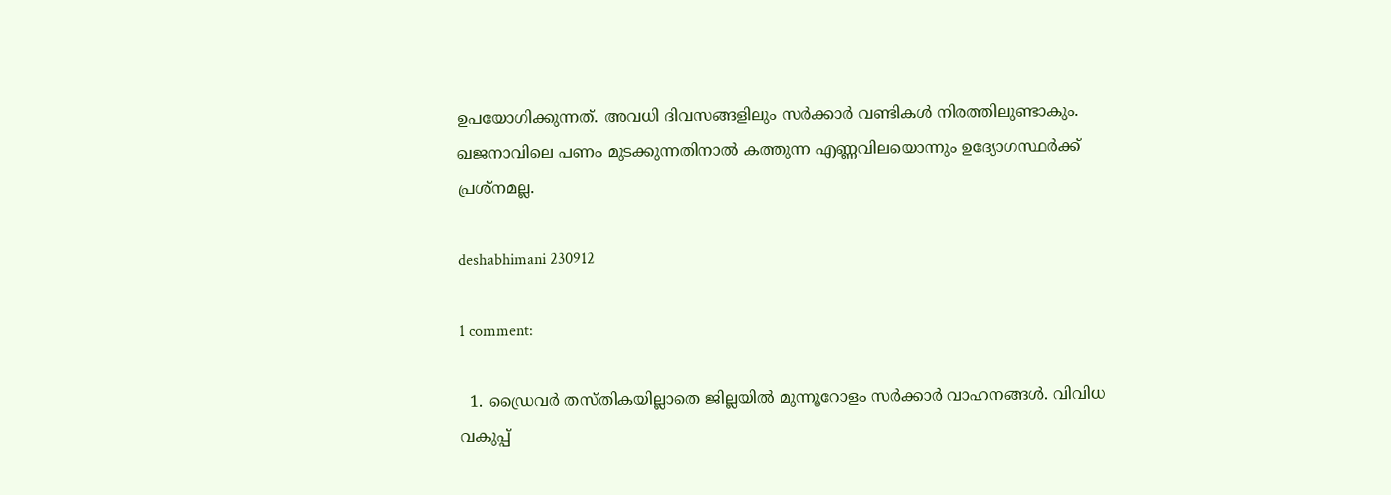ഉപയോഗിക്കുന്നത്. അവധി ദിവസങ്ങളിലും സര്‍ക്കാര്‍ വണ്ടികള്‍ നിരത്തിലുണ്ടാകും. ഖജനാവിലെ പണം മുടക്കുന്നതിനാല്‍ കത്തുന്ന എണ്ണവിലയൊന്നും ഉദ്യോഗസ്ഥര്‍ക്ക് പ്രശ്നമല്ല.

deshabhimani 230912

1 comment:

  1. ഡ്രൈവര്‍ തസ്തികയില്ലാതെ ജില്ലയില്‍ മുന്നൂറോളം സര്‍ക്കാര്‍ വാഹനങ്ങള്‍. വിവിധ വകുപ്പ്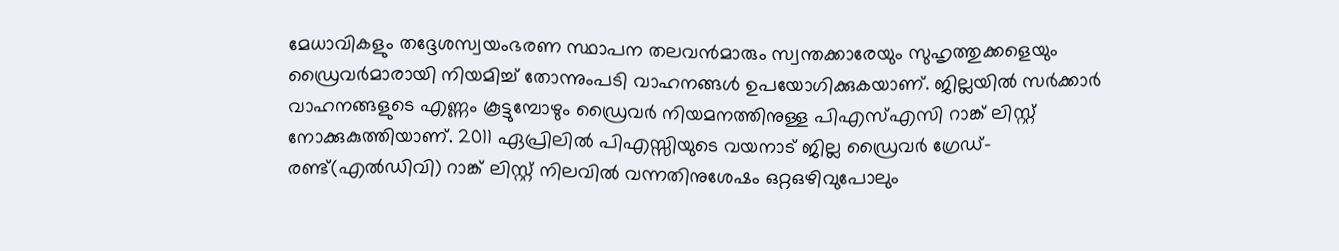മേധാവികളും തദ്ദേശസ്വയംഭരണ സ്ഥാപന തലവന്‍മാരും സ്വന്തക്കാരേയും സുഹൃത്തുക്കളെയും ഡ്രൈവര്‍മാരായി നിയമിച്ച് തോന്നുംപടി വാഹനങ്ങള്‍ ഉപയോഗിക്കുകയാണ്. ജില്ലയില്‍ സര്‍ക്കാര്‍ വാഹനങ്ങളുടെ എണ്ണം കൂട്ടുമ്പോഴും ഡ്രൈവര്‍ നിയമനത്തിനുള്ള പിഎസ്എസി റാങ്ക് ലിസ്റ്റ് നോക്കുകുത്തിയാണ്. 2011 ഏപ്രിലില്‍ പിഎസ്സിയുടെ വയനാട് ജില്ല ഡ്രൈവര്‍ ഗ്രേഡ്-രണ്ട്(എല്‍ഡിവി) റാങ്ക് ലിസ്റ്റ് നിലവില്‍ വന്നതിനുശേഷം ഒറ്റഒഴിവുപോലും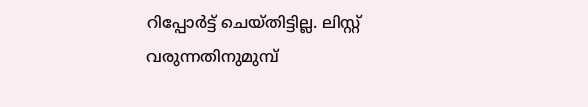റിപ്പോര്‍ട്ട് ചെയ്തിട്ടില്ല. ലിസ്റ്റ് വരുന്നതിനുമുമ്പ്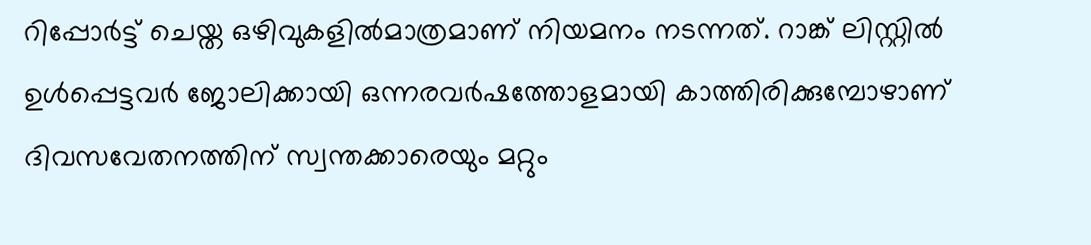റിപ്പോര്‍ട്ട് ചെയ്ത ഒഴിവുകളില്‍മാത്രമാണ് നിയമനം നടന്നത്. റാങ്ക് ലിസ്റ്റില്‍ ഉള്‍പ്പെട്ടവര്‍ ജോലിക്കായി ഒന്നരവര്‍ഷത്തോളമായി കാത്തിരിക്കുമ്പോഴാണ് ദിവസവേതനത്തിന് സ്വന്തക്കാരെയും മറ്റും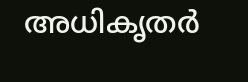അധികൃതര്‍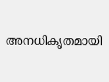അനധികൃതമായി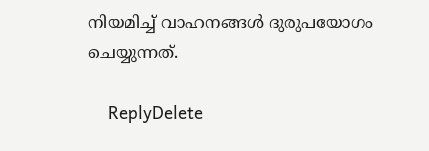നിയമിച്ച് വാഹനങ്ങള്‍ ദുരുപയോഗം ചെയ്യുന്നത്.

    ReplyDelete